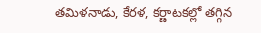తమిళనాడు, కేరళ, కర్ణాటకల్లో తగ్గిన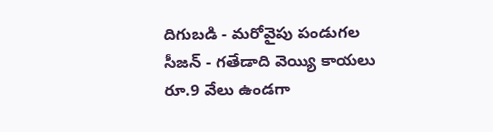దిగుబడి - మరోవైపు పండుగల సీజన్ - గతేడాది వెయ్యి కాయలు రూ.9 వేలు ఉండగా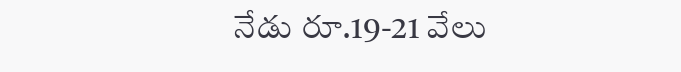నేడు రూ.19-21 వేలు